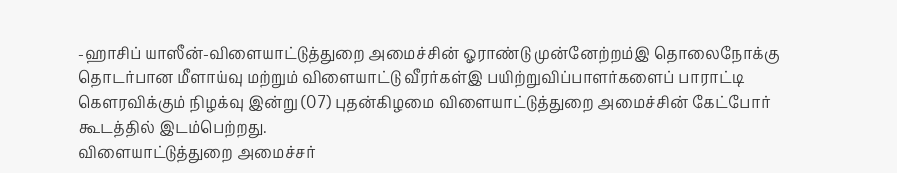-ஹாசிப் யாஸீன்-விளையாட்டுத்துறை அமைச்சின் ஓராண்டு முன்னேற்றம்இ தொலைநோக்கு தொடர்பான மீளாய்வு மற்றும் விளையாட்டு வீரர்கள்இ பயிற்றுவிப்பாளர்களைப் பாராட்டி கௌரவிக்கும் நிழக்வு இன்று (07) புதன்கிழமை விளையாட்டுத்துறை அமைச்சின் கேட்போர் கூடத்தில் இடம்பெற்றது.
விளையாட்டுத்துறை அமைச்சர்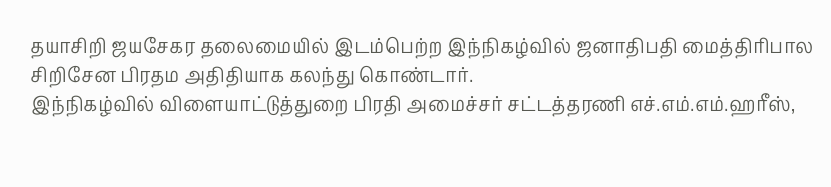தயாசிறி ஜயசேகர தலைமையில் இடம்பெற்ற இந்நிகழ்வில் ஜனாதிபதி மைத்திரிபால சிறிசேன பிரதம அதிதியாக கலந்து கொண்டார்.
இந்நிகழ்வில் விளையாட்டுத்துறை பிரதி அமைச்சர் சட்டத்தரணி எச்.எம்.எம்.ஹரீஸ்,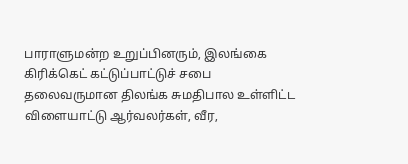பாராளுமன்ற உறுப்பினரும், இலங்கை கிரிக்கெட் கட்டுப்பாட்டுச் சபை தலைவருமான திலங்க சுமதிபால உள்ளிட்ட
விளையாட்டு ஆர்வலர்கள், வீர,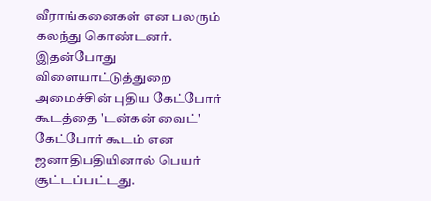வீராங்கனைகள் என பலரும் கலந்து கொண்டனர்.
இதன்போது விளையாட்டுத்துறை அமைச்சின் புதிய கேட்போர் கூடத்தை 'டன்கன் வைட்' கேட்போர் கூடம் என ஜனாதிபதியினால் பெயர் சூட்டப்பட்டது.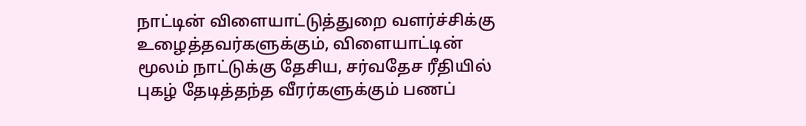நாட்டின் விளையாட்டுத்துறை வளர்ச்சிக்கு உழைத்தவர்களுக்கும், விளையாட்டின் மூலம் நாட்டுக்கு தேசிய, சர்வதேச ரீதியில் புகழ் தேடித்தந்த வீரர்களுக்கும் பணப்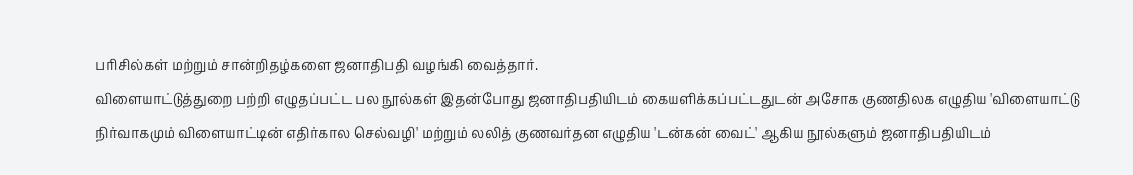பரிசில்கள் மற்றும் சான்றிதழ்களை ஜனாதிபதி வழங்கி வைத்தார்.
விளையாட்டுத்துறை பற்றி எழுதப்பட்ட பல நூல்கள் இதன்போது ஜனாதிபதியிடம் கையளிக்கப்பட்டதுடன் அசோக குணதிலக எழுதிய 'விளையாட்டு நிர்வாகமும் விளையாட்டின் எதிர்கால செல்வழி' மற்றும் லலித் குணவர்தன எழுதிய 'டன்கன் வைட்' ஆகிய நூல்களும் ஜனாதிபதியிடம்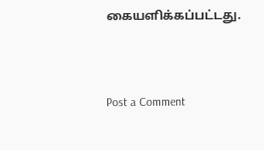கையளிக்கப்பட்டது.



Post a Comment